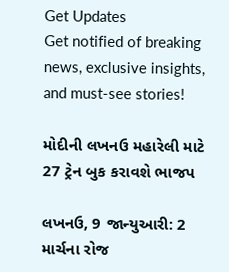Get Updates
Get notified of breaking news, exclusive insights, and must-see stories!

મોદીની લખનઉ મહારેલી માટે 27 ટ્રેન બુક કરાવશે ભાજપ

લખનઉ, 9 જાન્યુઆરી: 2 માર્ચના રોજ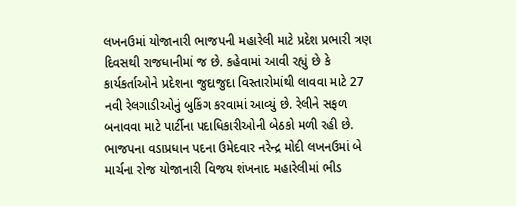લખનઉમાં યોજાનારી ભાજપની મહારેલી માટે પ્રદેશ પ્રભારી ત્રણ દિવસથી રાજધાનીમાં જ છે. કહેવામાં આવી રહ્યું છે કે કાર્યકર્તાઓને પ્રદેશના જુદાજુદા વિસ્તારોમાંથી લાવવા માટે 27 નવી રેલગાડીઓનું બુકિંગ કરવામાં આવ્યું છે. રેલીને સફળ બનાવવા માટે પાર્ટીના પદાધિકારીઓની બેઠકો મળી રહી છે. ભાજપના વડાપ્રધાન પદના ઉમેદવાર નરેન્દ્ર મોદી લખનઉમાં બે માર્ચના રોજ યોજાનારી વિજય શંખનાદ મહારેલીમાં ભીડ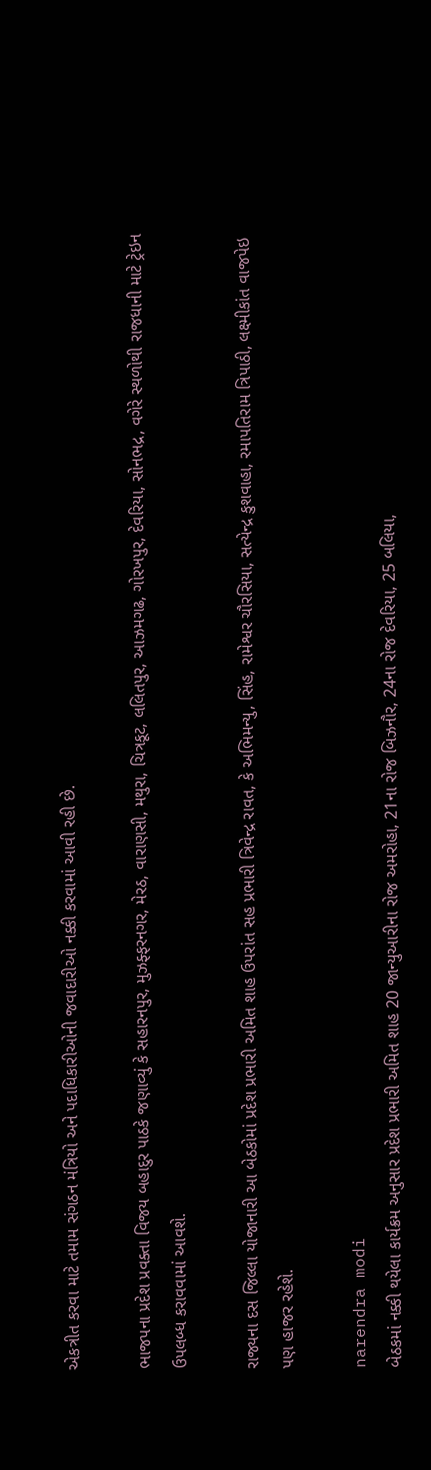એકત્રીત કરવા માટે તમામ સંગઠન મંત્રિયો અને પદાધિકારીઓની જવાદારીઓ નક્કી કરવામાં આવી રહી છે.

ભાજપના પ્રદેશ પ્રવક્તા વિજય બહાદુર પાઠકે જણાવ્યું કે સહારનપુર, મુઝફ્ફરનગર, મેરઠ, વારાણસી, મથુરા, ચિત્રકૂટ, લલિતપુર, આઝમગઢ, ગોરખપુર, દેવરિયા, સોનભદ્ર, વગેરે સ્થળોથી રાજધાની માટે ટ્રેઇન ઉપલબ્ધ કરાવવામાં આવશે.

રાજ્યના દસ જિલ્લા યોજાનારી આ બેઠકોમાં પ્રદેશ પ્રભારી અમિત શાહ ઉપરાંત સહ પ્રભારી ત્રિવેન્દ્ર રાવત, કે અભિમન્યુ, સિંહ, રામેશ્વર ચૌરસિયા, સત્યેન્દ્ર કુશવાહા, રમાપતિરામ ત્રિપાઠી, લક્ષ્મીકાંત વાજપેઇ પણ હાજર રહેશે.

narendra modi
બેઠકમાં નક્કી થયેલા કાર્યક્રમ અનુસાર પ્રદેશ પ્રભારી અમિત શાહ 20 જાન્યુઆરીના રોજ અમરોહા, 21ના રોજ બિઝનૌર, 24ના રોજ દેવરિયા, 25 બલિયા,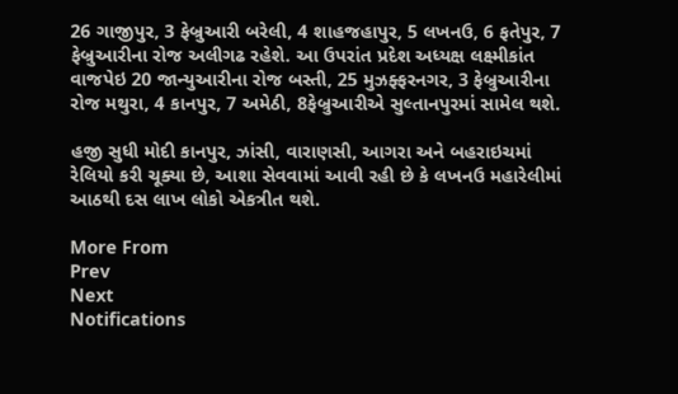26 ગાજીપુર, 3 ફેબ્રુઆરી બરેલી, 4 શાહજહાપુર, 5 લખનઉ, 6 ફતેપુર, 7 ફેબ્રુઆરીના રોજ અલીગઢ રહેશે. આ ઉપરાંત પ્રદેશ અધ્યક્ષ લક્ષ્મીકાંત વાજપેઇ 20 જાન્યુઆરીના રોજ બસ્તી, 25 મુઝફ્ફરનગર, 3 ફેબ્રુઆરીના રોજ મથુરા, 4 કાનપુર, 7 અમેઠી, 8ફેબ્રુઆરીએ સુલ્તાનપુરમાં સામેલ થશે.

હજી સુધી મોદી કાનપુર, ઝાંસી, વારાણસી, આગરા અને બહરાઇચમાં રેલિયો કરી ચૂક્યા છે, આશા સેવવામાં આવી રહી છે કે લખનઉ મહારેલીમાં આઠથી દસ લાખ લોકો એકત્રીત થશે.

More From
Prev
Next
Notifications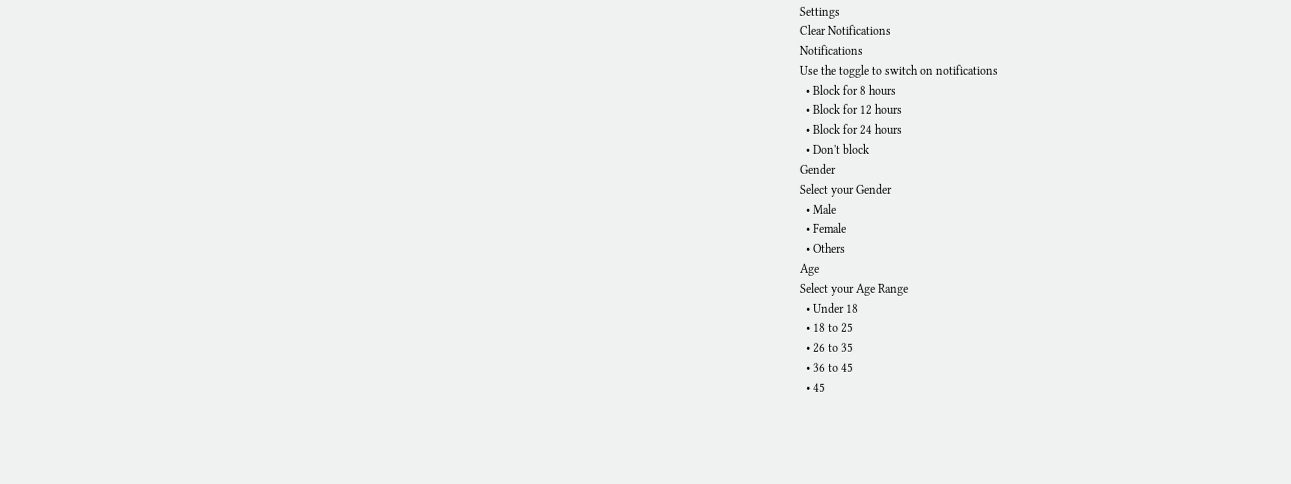Settings
Clear Notifications
Notifications
Use the toggle to switch on notifications
  • Block for 8 hours
  • Block for 12 hours
  • Block for 24 hours
  • Don't block
Gender
Select your Gender
  • Male
  • Female
  • Others
Age
Select your Age Range
  • Under 18
  • 18 to 25
  • 26 to 35
  • 36 to 45
  • 45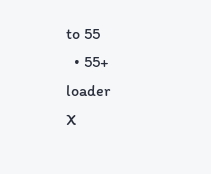to 55
  • 55+
loader
X